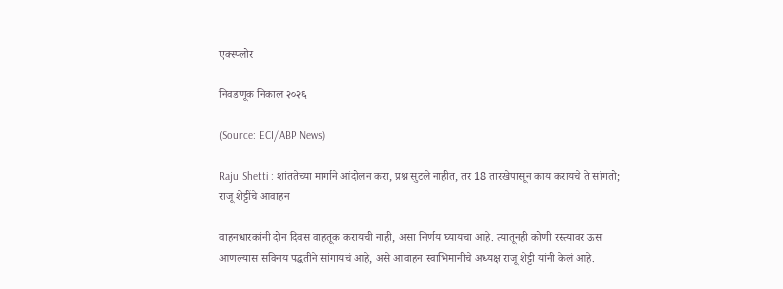एक्स्प्लोर

निवडणूक निकाल २०२६

(Source: ECI/ABP News)

Raju Shetti : शांततेच्या मार्गाने आंदोलन करा, प्रश्न सुटले नाहीत, तर 18 तारखेपासून काय करायचे ते सांगतो; राजू शेट्टींचे आवाहन

वाहनधारकांनी दोन दिवस वाहतूक करायची नाही, असा निर्णय घ्यायचा आहे. त्यातूनही कोणी रस्त्यावर ऊस आणल्यास सविनय पद्धतीने सांगायचं आहे, असे आवाहन स्वाभिमानीचे अध्यक्ष राजू शेट्टी यांनी केलं आहे.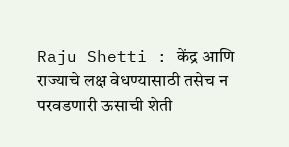Raju Shetti : केंद्र आणि राज्याचे लक्ष वेधण्यासाठी तसेच न परवडणारी ऊसाची शेती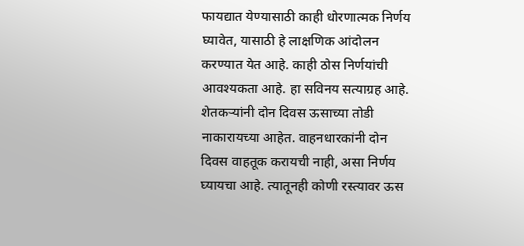फायद्यात येण्यासाठी काही धोरणात्मक निर्णय घ्यावेत, यासाठी हे लाक्षणिक आंदोलन करण्यात येत आहे. काही ठोस निर्णयांची आवश्यकता आहे. हा सविनय सत्याग्रह आहे. शेतकऱ्यांनी दोन दिवस ऊसाच्या तोडी नाकारायच्या आहेत. वाहनधारकांनी दोन दिवस वाहतूक करायची नाही, असा निर्णय घ्यायचा आहे. त्यातूनही कोणी रस्त्यावर ऊस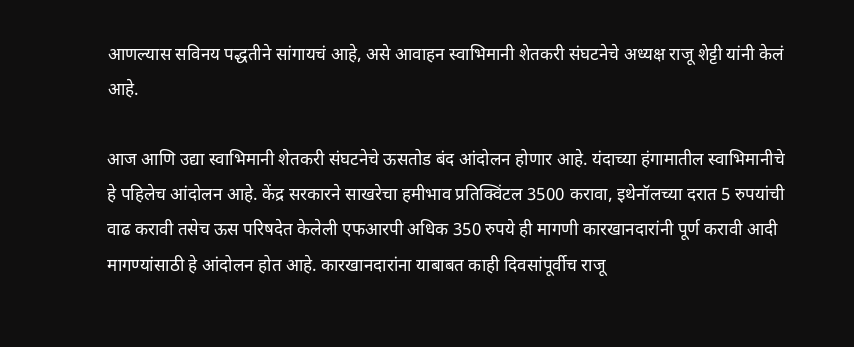आणल्यास सविनय पद्धतीने सांगायचं आहे, असे आवाहन स्वाभिमानी शेतकरी संघटनेचे अध्यक्ष राजू शेट्टी यांनी केलं आहे.

आज आणि उद्या स्वाभिमानी शेतकरी संघटनेचे ऊसतोड बंद आंदोलन होणार आहे. यंदाच्या हंगामातील स्वाभिमानीचे हे पहिलेच आंदोलन आहे. केंद्र सरकारने साखरेचा हमीभाव प्रतिक्विंटल 3500 करावा, इथेनॉलच्या दरात 5 रुपयांची वाढ करावी तसेच ऊस परिषदेत केलेली एफआरपी अधिक 350 रुपये ही मागणी कारखानदारांनी पूर्ण करावी आदी मागण्यांसाठी हे आंदोलन होत आहे. कारखानदारांना याबाबत काही दिवसांपूर्वीच राजू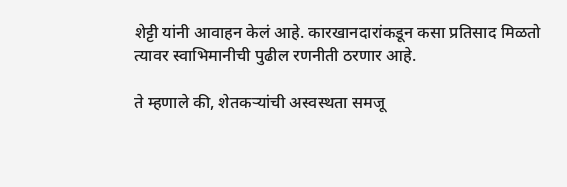शेट्टी यांनी आवाहन केलं आहे. कारखानदारांकडून कसा प्रतिसाद मिळतो त्यावर स्वाभिमानीची पुढील रणनीती ठरणार आहे.

ते म्हणाले की, शेतकऱ्यांची अस्वस्थता समजू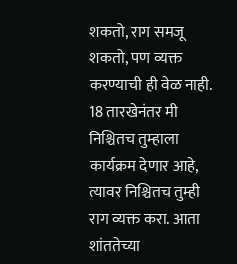शकतो, राग समजू शकतो, पण व्यक्त करण्याची ही वेळ नाही. 18 तारखेनंतर मी निश्चितच तुम्हाला कार्यक्रम देणार आहे, त्यावर निश्चितच तुम्ही राग व्यक्त करा. आता शांततेच्या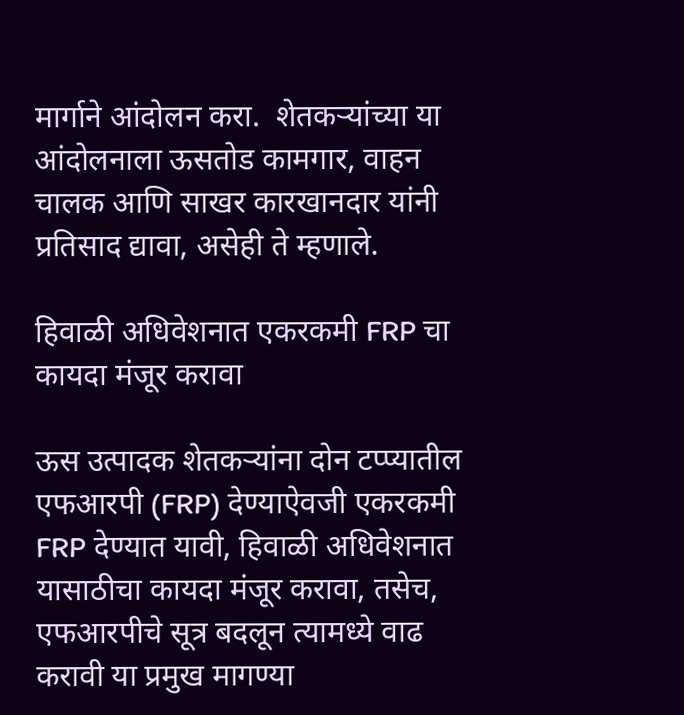मार्गाने आंदोलन करा.  शेतकऱ्यांच्या या आंदोलनाला ऊसतोड कामगार, वाहन चालक आणि साखर कारखानदार यांनी प्रतिसाद द्यावा, असेही ते म्हणाले.

हिवाळी अधिवेशनात एकरकमी FRP चा कायदा मंजूर करावा

ऊस उत्‍पादक शेतकऱ्यांना दोन टप्प्यातील एफआरपी (FRP) देण्याऐवजी एकरकमी FRP देण्यात यावी, हिवाळी अधिवेशनात यासाठीचा कायदा मंजूर करावा, तसेच, एफआरपीचे सूत्र बदलून त्यामध्ये वाढ करावी या प्रमुख मागण्या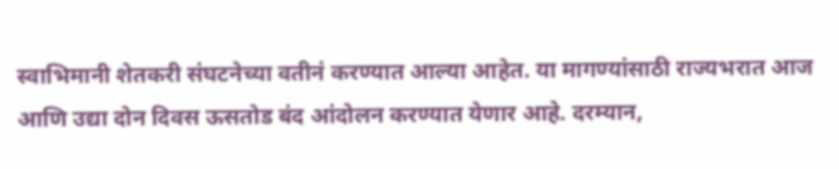स्वाभिमानी शेतकरी संघटनेच्या वतीनं करण्यात आल्या आहेत. या मागण्यांसाठी राज्यभरात आज आणि उद्या दोन दिवस ऊसतोड बंद आंदोलन करण्यात येणार आहे. दरम्यान,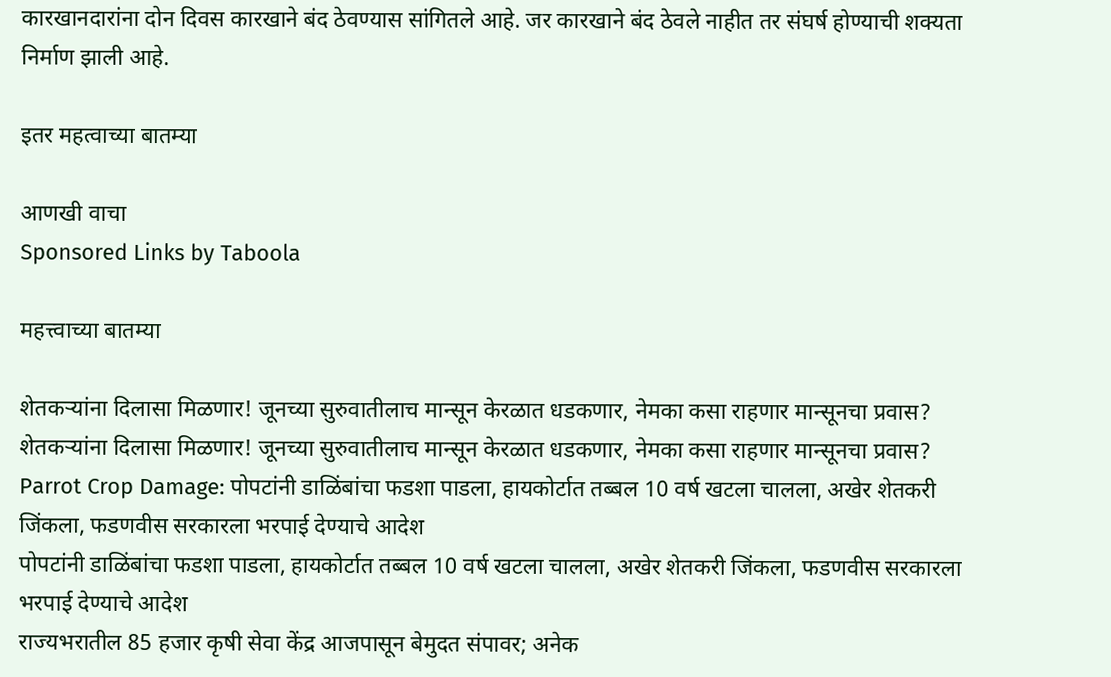कारखानदारांना दोन दिवस कारखाने बंद ठेवण्यास सांगितले आहे. जर कारखाने बंद ठेवले नाहीत तर संघर्ष होण्याची शक्यता निर्माण झाली आहे.

इतर महत्वाच्या बातम्या

आणखी वाचा
Sponsored Links by Taboola

महत्त्वाच्या बातम्या

शेतकऱ्यांना दिलासा मिळणार! जूनच्या सुरुवातीलाच मान्सून केरळात धडकणार, नेमका कसा राहणार मान्सूनचा प्रवास?
शेतकऱ्यांना दिलासा मिळणार! जूनच्या सुरुवातीलाच मान्सून केरळात धडकणार, नेमका कसा राहणार मान्सूनचा प्रवास?
Parrot Crop Damage: पोपटांनी डाळिंबांचा फडशा पाडला, हायकोर्टात तब्बल 10 वर्ष खटला चालला, अखेर शेतकरी जिंकला, फडणवीस सरकारला भरपाई देण्याचे आदेश
पोपटांनी डाळिंबांचा फडशा पाडला, हायकोर्टात तब्बल 10 वर्ष खटला चालला, अखेर शेतकरी जिंकला, फडणवीस सरकारला भरपाई देण्याचे आदेश
राज्यभरातील 85 हजार कृषी सेवा केंद्र आजपासून बेमुदत संपावर; अनेक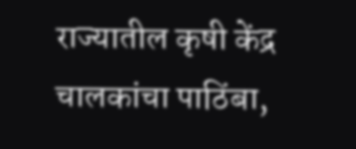राज्यातील कृषी केंद्र चालकांचा पाठिंबा,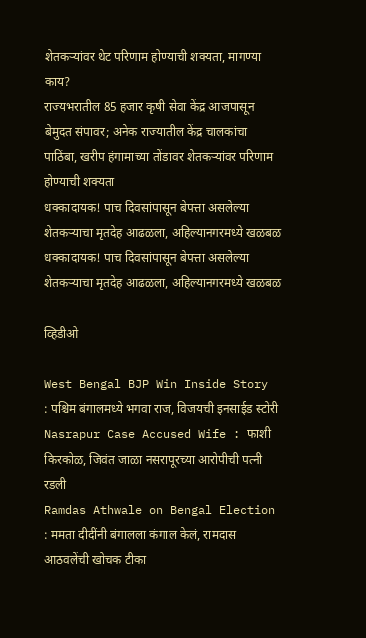शेतकऱ्यांवर थेट परिणाम होण्याची शक्यता, मागण्या काय?
राज्यभरातील 85 हजार कृषी सेवा केंद्र आजपासून बेमुदत संपावर; अनेक राज्यातील केंद्र चालकांचा पाठिंबा, खरीप हंगामाच्या तोंडावर शेतकऱ्यांवर परिणाम होण्याची शक्यता
धक्कादायक! पाच दिवसांपासून बेपत्ता असलेल्या शेतकऱ्याचा मृतदेह आढळला, अहिल्यानगरमध्ये खळबळ
धक्कादायक! पाच दिवसांपासून बेपत्ता असलेल्या शेतकऱ्याचा मृतदेह आढळला, अहिल्यानगरमध्ये खळबळ

व्हिडीओ

West Bengal BJP Win Inside Story : पश्चिम बंगालमध्ये भगवा राज, विजयची इनसाईड स्टोरी
Nasrapur Case Accused Wife : फाशी किरकोळ, जिवंत जाळा नसरापूरच्या आरोपीची पत्नी रडली
Ramdas Athwale on Bengal Election : ममता दीदींनी बंगालला कंगाल केलं, रामदास आठवलेंची खोचक टीका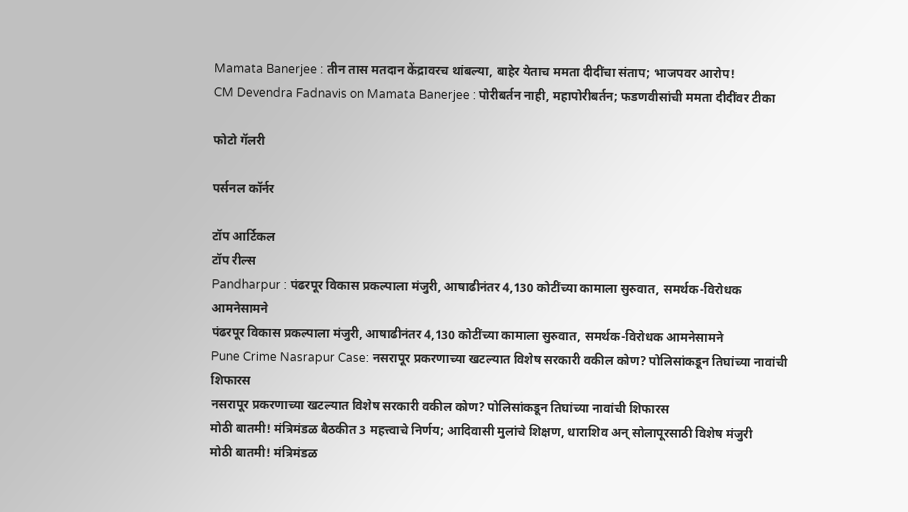Mamata Banerjee : तीन तास मतदान केंद्रावरच थांबल्या, बाहेर येताच ममता दीदींचा संताप; भाजपवर आरोप!
CM Devendra Fadnavis on Mamata Banerjee : पोरीबर्तन नाही, महापोरीबर्तन; फडणवीसांची ममता दीदींवर टीका

फोटो गॅलरी

पर्सनल कॉर्नर

टॉप आर्टिकल
टॉप रील्स
Pandharpur : पंढरपूर विकास प्रकल्पाला मंजुरी, आषाढीनंतर 4,130 कोटींच्या कामाला सुरुवात, समर्थक-विरोधक आमनेसामने
पंढरपूर विकास प्रकल्पाला मंजुरी, आषाढीनंतर 4,130 कोटींच्या कामाला सुरुवात, समर्थक-विरोधक आमनेसामने
Pune Crime Nasrapur Case: नसरापूर प्रकरणाच्या खटल्यात विशेष सरकारी वकील कोण? पोलिसांकडून तिघांच्या नावांची शिफारस
नसरापूर प्रकरणाच्या खटल्यात विशेष सरकारी वकील कोण? पोलिसांकडून तिघांच्या नावांची शिफारस
मोठी बातमी! मंत्रिमंडळ बैठकीत 3 महत्त्वाचे निर्णय; आदिवासी मुलांचे शिक्षण, धाराशिव अन् सोलापूरसाठी विशेष मंजुरी
मोठी बातमी! मंत्रिमंडळ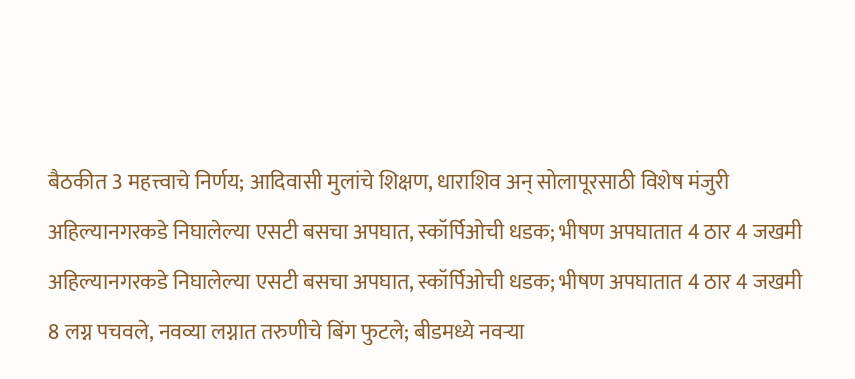बैठकीत 3 महत्त्वाचे निर्णय; आदिवासी मुलांचे शिक्षण, धाराशिव अन् सोलापूरसाठी विशेष मंजुरी
अहिल्यानगरकडे निघालेल्या एसटी बसचा अपघात, स्कॉर्पिओची धडक; भीषण अपघातात 4 ठार 4 जखमी
अहिल्यानगरकडे निघालेल्या एसटी बसचा अपघात, स्कॉर्पिओची धडक; भीषण अपघातात 4 ठार 4 जखमी
8 लग्न पचवले, नवव्या लग्नात तरुणीचे बिंग फुटले; बीडमध्ये नवऱ्या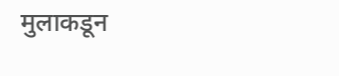मुलाकडून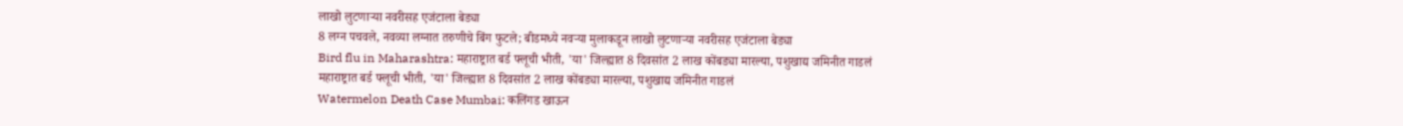लाखो लुटणाऱ्या नवरीसह एजंटाला बेड्या
8 लग्न पचवले, नवव्या लग्नात तरुणीचे बिंग फुटले; बीडमध्ये नवऱ्या मुलाकडून लाखो लुटणाऱ्या नवरीसह एजंटाला बेड्या
Bird flu in Maharashtra: महाराष्ट्रात बर्ड फ्लूची भीती, 'या' जिल्ह्यात 8 दिवसांत 2 लाख कोंबड्या मारल्या, पशुखाद्य जमिनीत गाडलं
महाराष्ट्रात बर्ड फ्लूची भीती, 'या' जिल्ह्यात 8 दिवसांत 2 लाख कोंबड्या मारल्या, पशुखाद्य जमिनीत गाडलं
Watermelon Death Case Mumbai: कलिंगड खाऊन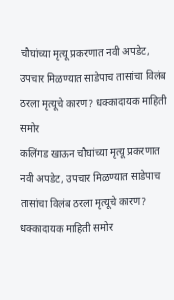चौघांच्या मृत्यू प्रकरणात नवी अपडेट, उपचार मिळण्यात साडेपाच तासांचा विलंब ठरला मृत्यूचे कारण? धक्कादायक माहिती समोर
कलिंगड खाऊन चौघांच्या मृत्यू प्रकरणात नवी अपडेट, उपचार मिळण्यात साडेपाच तासांचा विलंब ठरला मृत्यूचे कारण? धक्कादायक माहिती समोर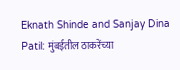Eknath Shinde and Sanjay Dina Patil: मुंबईतील ठाकरेंच्या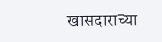खासदाराच्या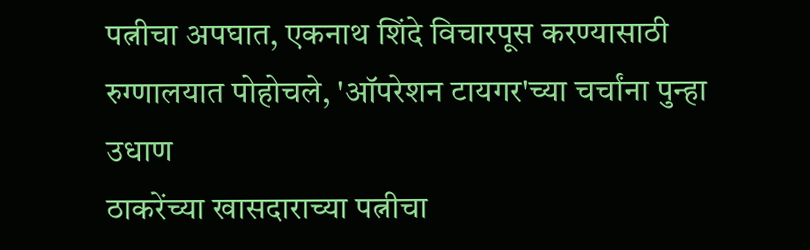पत्नीचा अपघात, एकनाथ शिंदे विचारपूस करण्यासाठी रुग्णालयात पोहोचले, 'ऑपरेशन टायगर'च्या चर्चांना पुन्हा उधाण
ठाकरेंच्या खासदाराच्या पत्नीचा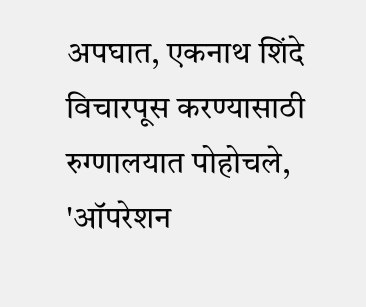अपघात, एकनाथ शिंदे विचारपूस करण्यासाठी रुग्णालयात पोहोचले, 'ऑपरेशन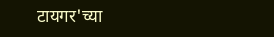टायगर'च्या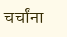चर्चांना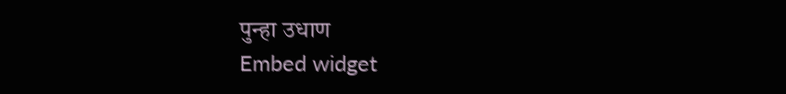पुन्हा उधाण
Embed widget